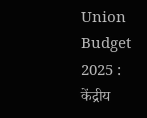Union Budget 2025 : केंद्रीय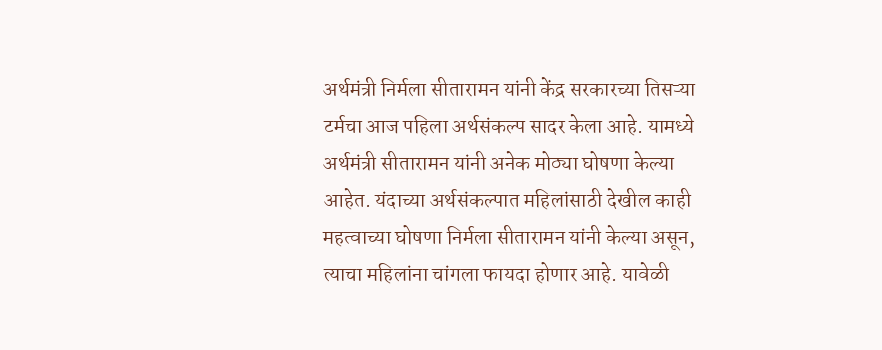अर्थमंत्री निर्मला सीतारामन यांनी केंद्र सरकारच्या तिसऱ्या टर्मचा आज पहिला अर्थसंकल्प सादर केला आहे. यामध्ये अर्थमंत्री सीतारामन यांनी अनेक मोठ्या घोषणा केल्या आहेत. यंदाच्या अर्थसंकल्पात महिलांसाठी देखील काही महत्वाच्या घोषणा निर्मला सीतारामन यांनी केल्या असून, त्याचा महिलांना चांगला फायदा होणार आहे. यावेळी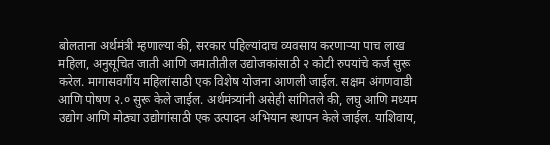बोलताना अर्थमंत्री म्हणाल्या की, सरकार पहिल्यांदाच व्यवसाय करणाऱ्या पाच लाख महिला, अनुसूचित जाती आणि जमातीतील उद्योजकांसाठी २ कोटी रुपयांचे कर्ज सुरू करेल. मागासवर्गीय महिलांसाठी एक विशेष योजना आणली जाईल. सक्षम अंगणवाडी आणि पोषण २.० सुरू केले जाईल. अर्थमंत्र्यांनी असेही सांगितले की, लघु आणि मध्यम उद्योग आणि मोठ्या उद्योगांसाठी एक उत्पादन अभियान स्थापन केले जाईल. याशिवाय,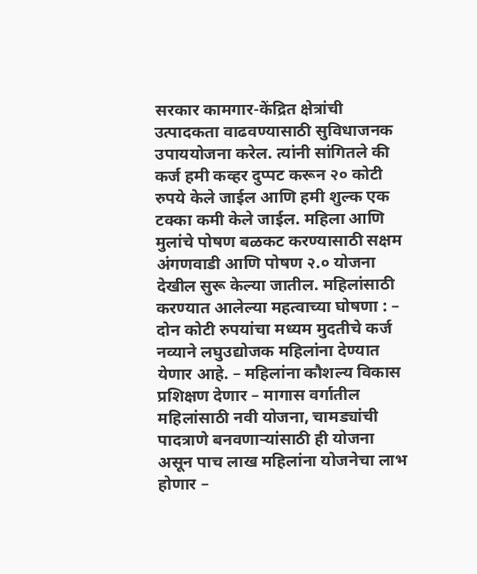सरकार कामगार-केंद्रित क्षेत्रांची उत्पादकता वाढवण्यासाठी सुविधाजनक उपाययोजना करेल. त्यांनी सांगितले की कर्ज हमी कव्हर दुप्पट करून २० कोटी रुपये केले जाईल आणि हमी शुल्क एक टक्का कमी केले जाईल. महिला आणि मुलांचे पोषण बळकट करण्यासाठी सक्षम अंगणवाडी आणि पोषण २.० योजना देखील सुरू केल्या जातील. महिलांसाठी करण्यात आलेल्या महत्वाच्या घोषणा : – दोन कोटी रुपयांचा मध्यम मुदतीचे कर्ज नव्याने लघुउद्योजक महिलांना देण्यात येणार आहे. – महिलांना कौशल्य विकास प्रशिक्षण देणार – मागास वर्गातील महिलांसाठी नवी योजना, चामड्यांची पादत्राणे बनवणाऱ्यांसाठी ही योजना असून पाच लाख महिलांना योजनेचा लाभ होणार –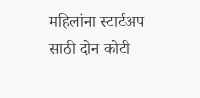महिलांना स्टार्टअप साठी दोन कोटी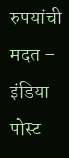रुपयांची मदत – इंडिया पोस्ट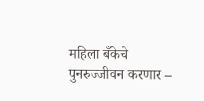महिला बँकेचे पुनरुज्जीवन करणार –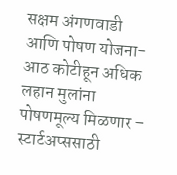सक्षम अंगणवाडी आणि पोषण योजना- आठ कोटीहून अधिक लहान मुलांना पोषणमूल्य मिळणार – स्टार्टअप्ससाठी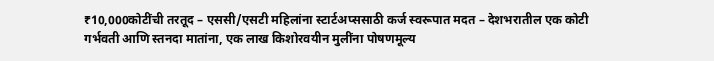₹10,000कोटींची तरतूद – एससी/एसटी महिलांना स्टार्टअप्ससाठी कर्ज स्वरूपात मदत – देशभरातील एक कोटी गर्भवती आणि स्तनदा मातांना, एक लाख किशोरवयीन मुलींना पोषणमूल्य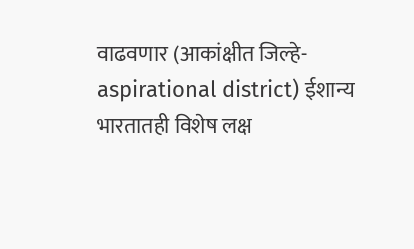वाढवणार (आकांक्षीत जिल्हे- aspirational district) ईशान्य भारतातही विशेष लक्ष